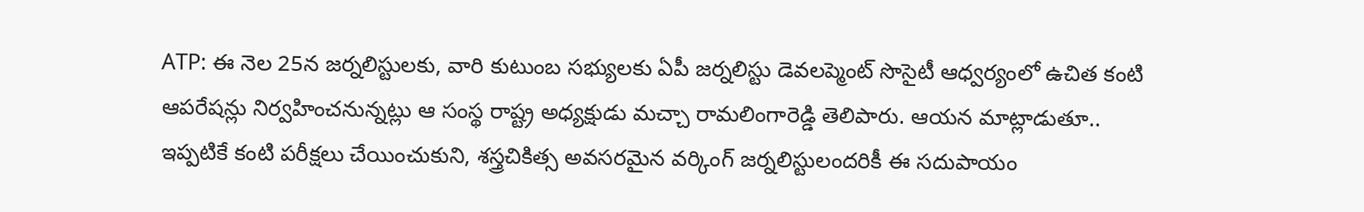ATP: ఈ నెల 25న జర్నలిస్టులకు, వారి కుటుంబ సభ్యులకు ఏపీ జర్నలిస్టు డెవలప్మెంట్ సొసైటీ ఆధ్వర్యంలో ఉచిత కంటి ఆపరేషన్లు నిర్వహించనున్నట్లు ఆ సంస్థ రాష్ట్ర అధ్యక్షుడు మచ్చా రామలింగారెడ్డి తెలిపారు. ఆయన మాట్లాడుతూ.. ఇప్పటికే కంటి పరీక్షలు చేయించుకుని, శస్త్రచికిత్స అవసరమైన వర్కింగ్ జర్నలిస్టులందరికీ ఈ సదుపాయం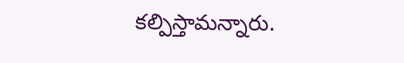కల్పిస్తామన్నారు.